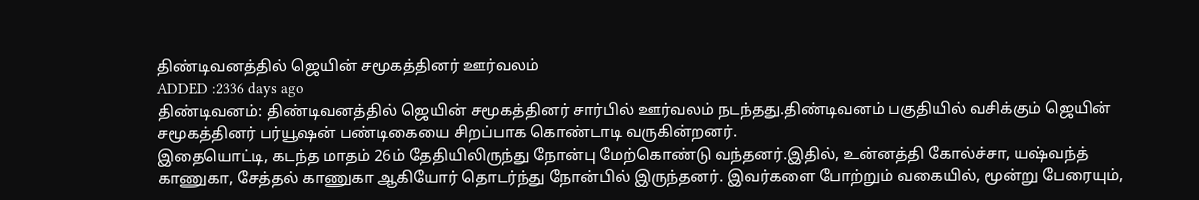திண்டிவனத்தில் ஜெயின் சமூகத்தினர் ஊர்வலம்
ADDED :2336 days ago
திண்டிவனம்: திண்டிவனத்தில் ஜெயின் சமூகத்தினர் சார்பில் ஊர்வலம் நடந்தது.திண்டிவனம் பகுதியில் வசிக்கும் ஜெயின் சமூகத்தினர் பர்யூஷன் பண்டிகையை சிறப்பாக கொண்டாடி வருகின்றனர்.
இதையொட்டி, கடந்த மாதம் 26ம் தேதியிலிருந்து நோன்பு மேற்கொண்டு வந்தனர்.இதில், உன்னத்தி கோல்ச்சா, யஷ்வந்த் காணுகா, சேத்தல் காணுகா ஆகியோர் தொடர்ந்து நோன்பில் இருந்தனர். இவர்களை போற்றும் வகையில், மூன்று பேரையும்,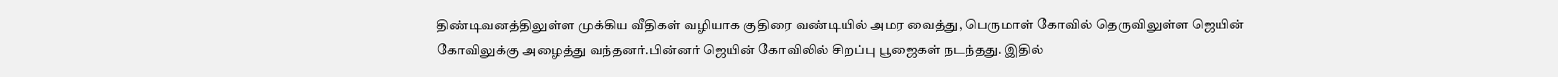திண்டிவனத்திலுள்ள முக்கிய வீதிகள் வழியாக குதிரை வண்டியில் அமர வைத்து, பெருமாள் கோவில் தெருவிலுள்ள ஜெயின் கோவிலுக்கு அழைத்து வந்தனர்.பின்னர் ஜெயின் கோவிலில் சிறப்பு பூஜைகள் நடந்தது. இதில்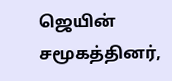ஜெயின் சமூகத்தினர்,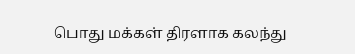பொது மக்கள் திரளாக கலந்து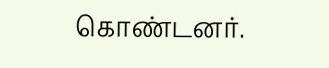கொண்டனர்.